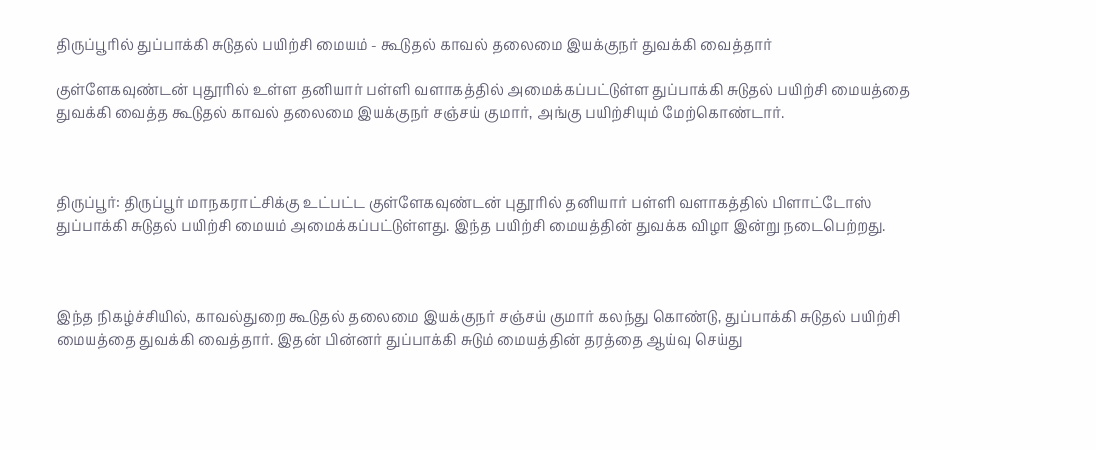திருப்பூரில் துப்பாக்கி சுடுதல் பயிற்சி மையம் - கூடுதல் காவல் தலைமை இயக்குநர் துவக்கி வைத்தார்

குள்ளேகவுண்டன் புதூரில் உள்ள தனியார் பள்ளி வளாகத்தில் அமைக்கப்பட்டுள்ள துப்பாக்கி சுடுதல் பயிற்சி மையத்தை துவக்கி வைத்த கூடுதல் காவல் தலைமை இயக்குநர் சஞ்சய் குமார், அங்கு பயிற்சியும் மேற்கொண்டார்.



திருப்பூர்: திருப்பூர் மாநகராட்சிக்கு உட்பட்ட குள்ளேகவுண்டன் புதூரில் தனியார் பள்ளி வளாகத்தில் பிளாட்டோஸ் துப்பாக்கி சுடுதல் பயிற்சி மையம் அமைக்கப்பட்டுள்ளது. இந்த பயிற்சி மையத்தின் துவக்க விழா இன்று நடைபெற்றது.



இந்த நிகழ்ச்சியில், காவல்துறை கூடுதல் தலைமை இயக்குநர் சஞ்சய் குமார் கலந்து கொண்டு, துப்பாக்கி சுடுதல் பயிற்சி மையத்தை துவக்கி வைத்தார். இதன் பின்னர் துப்பாக்கி சுடும் மையத்தின் தரத்தை ஆய்வு செய்து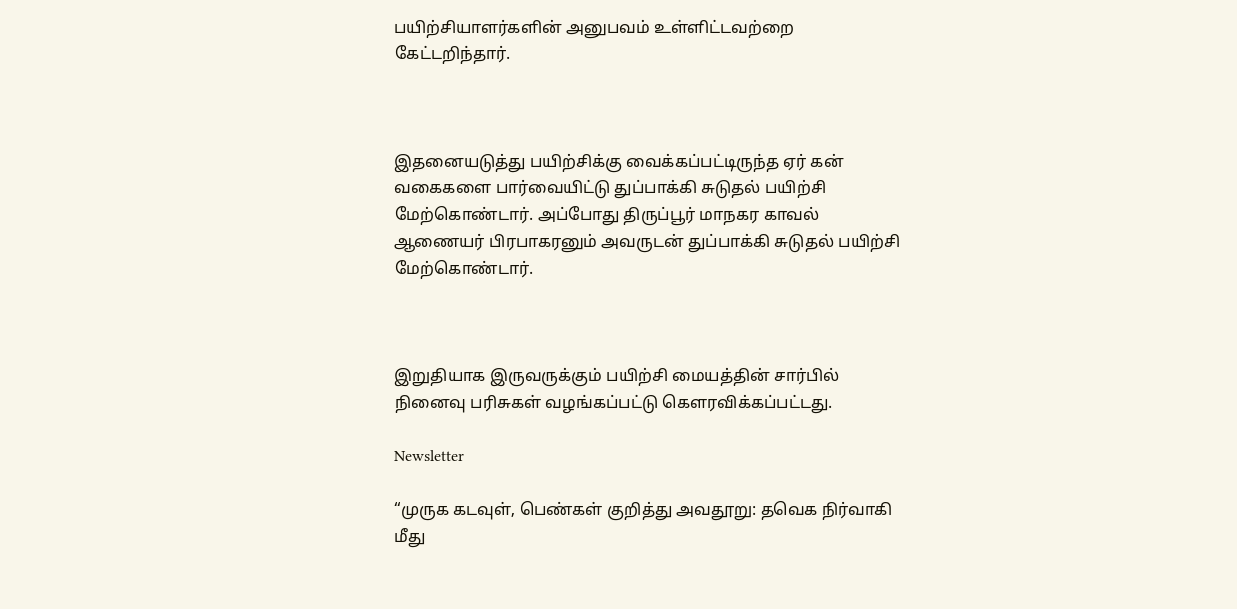பயிற்சியாளர்களின் அனுபவம் உள்ளிட்டவற்றை கேட்டறிந்தார்.



இதனையடுத்து பயிற்சிக்கு வைக்கப்பட்டிருந்த ஏர் கன் வகைகளை பார்வையிட்டு துப்பாக்கி சுடுதல் பயிற்சி மேற்கொண்டார். அப்போது திருப்பூர் மாநகர காவல் ஆணையர் பிரபாகரனும் அவருடன் துப்பாக்கி சுடுதல் பயிற்சி மேற்கொண்டார்.



இறுதியாக இருவருக்கும் பயிற்சி மையத்தின் சார்பில் நினைவு பரிசுகள் வழங்கப்பட்டு கௌரவிக்கப்பட்டது.

Newsletter

“முருக கடவுள், பெண்கள் குறித்து அவதூறு: தவெக நிர்வாகி மீது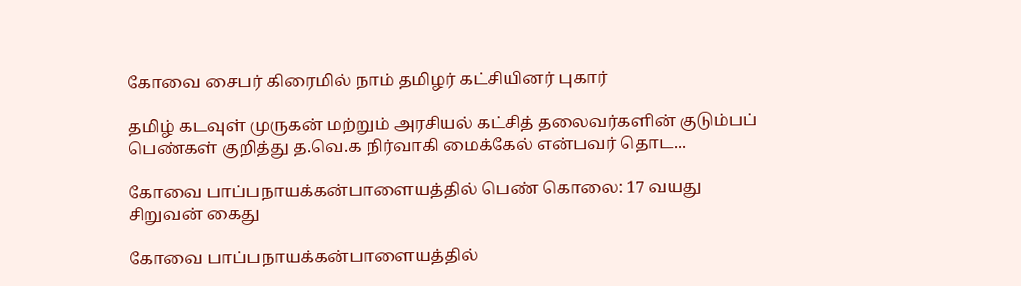கோவை சைபர் கிரைமில் நாம் தமிழர் கட்சியினர் புகார்

தமிழ் கடவுள் முருகன் மற்றும் அரசியல் கட்சித் தலைவர்களின் குடும்பப் பெண்கள் குறித்து த.வெ.க நிர்வாகி மைக்கேல் என்பவர் தொட...

கோவை பாப்பநாயக்கன்பாளையத்தில் பெண் கொலை: 17 வயது சிறுவன் கைது

கோவை பாப்பநாயக்கன்பாளையத்தில்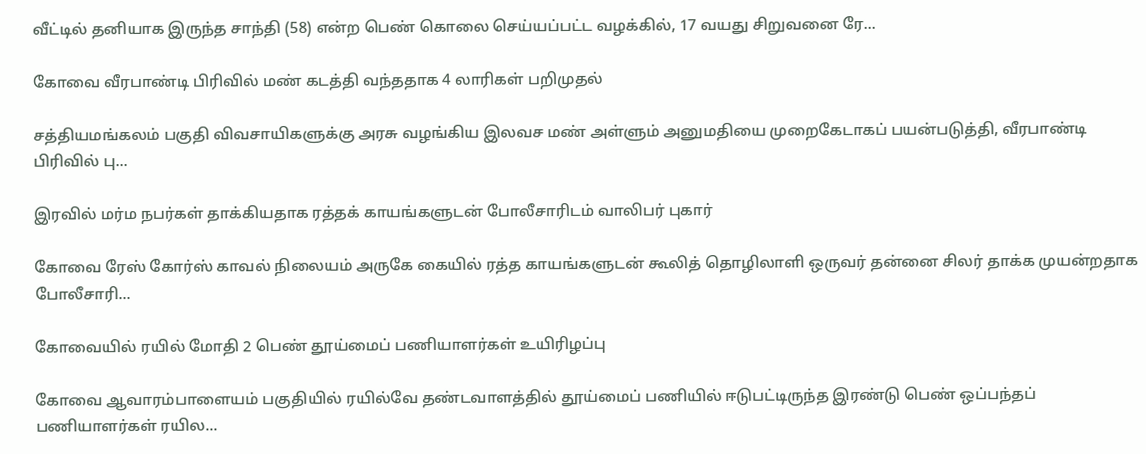வீட்டில் தனியாக இருந்த சாந்தி (58) என்ற பெண் கொலை செய்யப்பட்ட வழக்கில், 17 வயது சிறுவனை ரே...

கோவை வீரபாண்டி பிரிவில் மண் கடத்தி வந்ததாக 4 லாரிகள் பறிமுதல்

சத்தியமங்கலம் பகுதி விவசாயிகளுக்கு அரசு வழங்கிய இலவச மண் அள்ளும் அனுமதியை முறைகேடாகப் பயன்படுத்தி, வீரபாண்டி பிரிவில் பு...

இரவில் மர்ம நபர்கள் தாக்கியதாக ரத்தக் காயங்களுடன் போலீசாரிடம் வாலிபர் புகார்

கோவை ரேஸ் கோர்ஸ் காவல் நிலையம் அருகே கையில் ரத்த காயங்களுடன் கூலித் தொழிலாளி ஒருவர் தன்னை சிலர் தாக்க முயன்றதாக போலீசாரி...

கோவையில் ரயில் மோதி 2 பெண் தூய்மைப் பணியாளர்கள் உயிரிழப்பு

கோவை ஆவாரம்பாளையம் பகுதியில் ரயில்வே தண்டவாளத்தில் தூய்மைப் பணியில் ஈடுபட்டிருந்த இரண்டு பெண் ஒப்பந்தப் பணியாளர்கள் ரயில...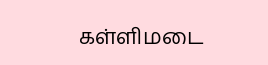கள்ளிமடை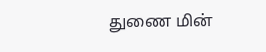துணை மின்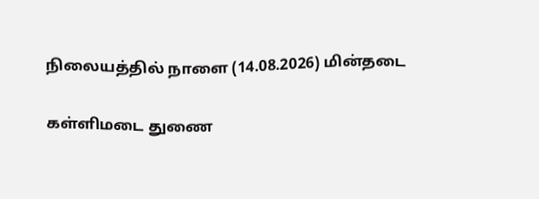நிலையத்தில் நாளை (14.08.2026) மின்தடை

கள்ளிமடை துணை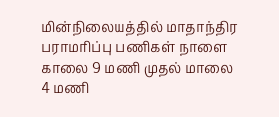மின்நிலையத்தில் மாதாந்திர பராமரிப்பு பணிகள் நாளை காலை 9 மணி முதல் மாலை 4 மணி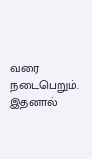வரை நடைபெறும். இதனால்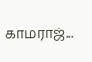காமராஜ்...